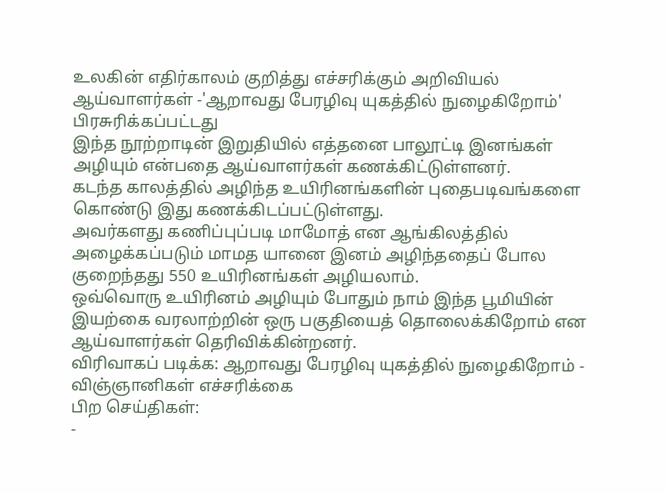உலகின் எதிர்காலம் குறித்து எச்சரிக்கும் அறிவியல் ஆய்வாளர்கள் -'ஆறாவது பேரழிவு யுகத்தில் நுழைகிறோம்'
பிரசுரிக்கப்பட்டது
இந்த நூற்றாடின் இறுதியில் எத்தனை பாலூட்டி இனங்கள் அழியும் என்பதை ஆய்வாளர்கள் கணக்கிட்டுள்ளனர்.
கடந்த காலத்தில் அழிந்த உயிரினங்களின் புதைபடிவங்களை கொண்டு இது கணக்கிடப்பட்டுள்ளது.
அவர்களது கணிப்புப்படி மாமோத் என ஆங்கிலத்தில் அழைக்கப்படும் மாமத யானை இனம் அழிந்ததைப் போல குறைந்தது 550 உயிரினங்கள் அழியலாம்.
ஒவ்வொரு உயிரினம் அழியும் போதும் நாம் இந்த பூமியின் இயற்கை வரலாற்றின் ஒரு பகுதியைத் தொலைக்கிறோம் என ஆய்வாளர்கள் தெரிவிக்கின்றனர்.
விரிவாகப் படிக்க: ஆறாவது பேரழிவு யுகத்தில் நுழைகிறோம் - விஞ்ஞானிகள் எச்சரிக்கை
பிற செய்திகள்:
-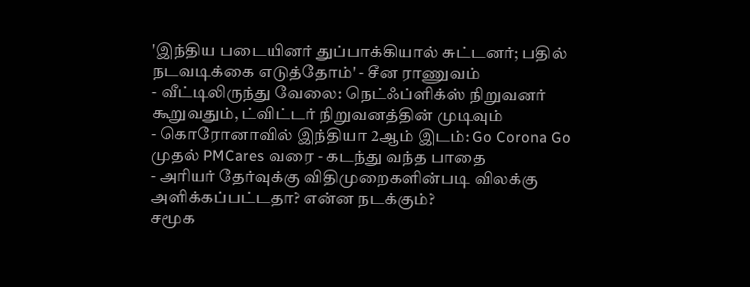'இந்திய படையினர் துப்பாக்கியால் சுட்டனர்; பதில் நடவடிக்கை எடுத்தோம்' - சீன ராணுவம்
- வீட்டிலிருந்து வேலை: நெட்ஃப்ளிக்ஸ் நிறுவனர் கூறுவதும், ட்விட்டர் நிறுவனத்தின் முடிவும்
- கொரோனாவில் இந்தியா 2ஆம் இடம்: Go Corona Go முதல் PMCares வரை - கடந்து வந்த பாதை
- அரியர் தேர்வுக்கு விதிமுறைகளின்படி விலக்கு அளிக்கப்பட்டதா? என்ன நடக்கும்?
சமூக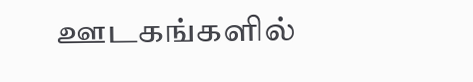ஊடகங்களில்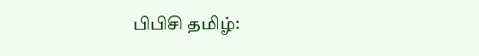பிபிசி தமிழ்: